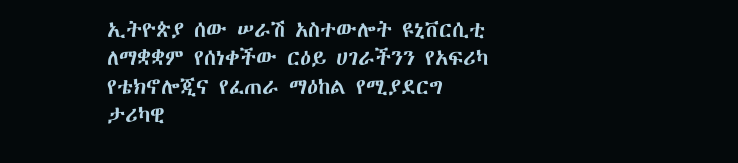ኢትዮጵያ ሰው ሠራሽ አስተውሎት ዩኒቨርሲቲ ለማቋቋም የሰነቀችው ርዕይ ሀገራችንን የአፍሪካ የቴክኖሎጂና የፈጠራ ማዕከል የሚያደርግ ታሪካዊ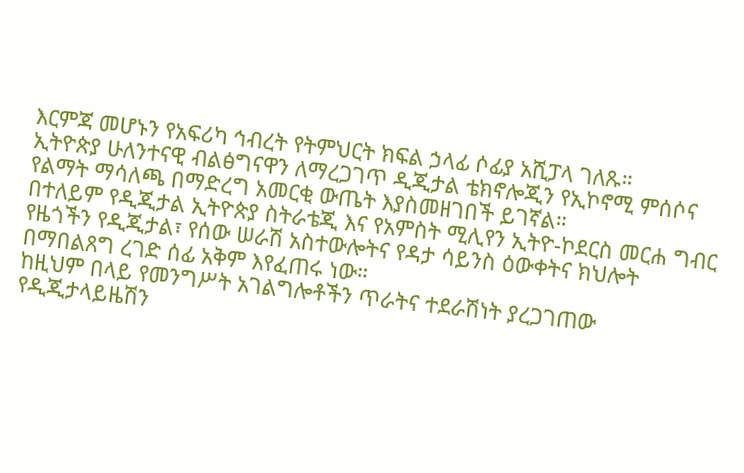እርምጃ መሆኑን የአፍሪካ ኅብረት የትምህርት ክፍል ኃላፊ ሶፊያ አሺፓላ ገለጹ።
ኢትዮጵያ ሁለንተናዊ ብልፅግናዋን ለማረጋገጥ ዲጂታል ቴክኖሎጂን የኢኮኖሚ ምሰሶና የልማት ማሳለጫ በማድረግ አመርቂ ውጤት እያስመዘገበች ይገኛል።
በተለይም የዲጂታል ኢትዮጵያ ስትራቴጂ እና የአምስት ሚሊየን ኢትዮ-ኮደርስ መርሐ ግብር የዜጎችን የዲጂታል፣ የሰው ሠራሽ አስተውሎትና የዳታ ሳይንስ ዕውቀትና ክህሎት በማበልጸግ ረገድ ሰፊ አቅም እየፈጠሩ ነው።
ከዚህም በላይ የመንግሥት አገልግሎቶችን ጥራትና ተደራሽነት ያረጋገጠው የዲጂታላይዜሽን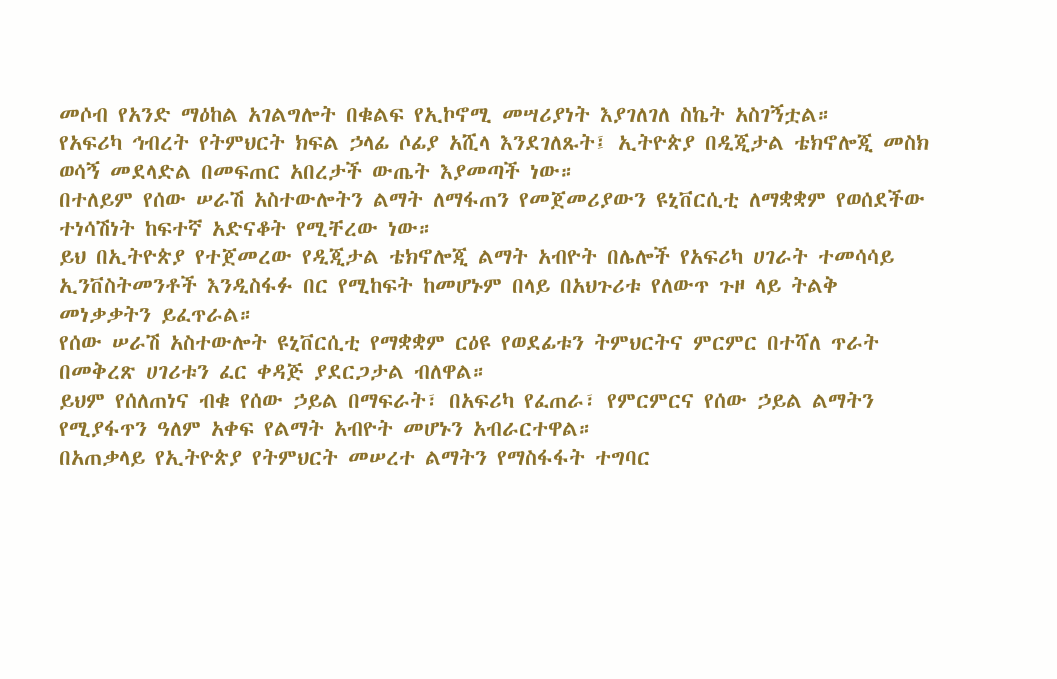መሶብ የአንድ ማዕከል አገልግሎት በቁልፍ የኢኮኖሚ መሣሪያነት እያገለገለ ስኬት አስገኝቷል።
የአፍሪካ ኅብረት የትምህርት ክፍል ኃላፊ ሶፊያ አሺላ እንደገለጹት፤ ኢትዮጵያ በዲጂታል ቴክኖሎጂ መስክ ወሳኝ መደላድል በመፍጠር አበረታች ውጤት እያመጣች ነው።
በተለይም የሰው ሠራሽ አስተውሎትን ልማት ለማፋጠን የመጀመሪያውን ዩኒቨርሲቲ ለማቋቋም የወሰደችው ተነሳሽነት ከፍተኛ አድናቆት የሚቸረው ነው።
ይህ በኢትዮጵያ የተጀመረው የዲጂታል ቴክኖሎጂ ልማት አብዮት በሌሎች የአፍሪካ ሀገራት ተመሳሳይ ኢንቨስትመንቶች እንዲስፋፉ በር የሚከፍት ከመሆኑም በላይ በአህጉሪቱ የለውጥ ጉዞ ላይ ትልቅ መነቃቃትን ይፈጥራል።
የሰው ሠራሽ አስተውሎት ዩኒቨርሲቲ የማቋቋም ርዕዩ የወደፊቱን ትምህርትና ምርምር በተሻለ ጥራት በመቅረጽ ሀገሪቱን ፈር ቀዳጅ ያደርጋታል ብለዋል።
ይህም የሰለጠነና ብቁ የሰው ኃይል በማፍራት፣ በአፍሪካ የፈጠራ፣ የምርምርና የሰው ኃይል ልማትን የሚያፋጥን ዓለም አቀፍ የልማት አብዮት መሆኑን አብራርተዋል።
በአጠቃላይ የኢትዮጵያ የትምህርት መሠረተ ልማትን የማስፋፋት ተግባር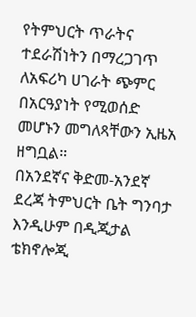የትምህርት ጥራትና ተደራሽነትን በማረጋገጥ ለአፍሪካ ሀገራት ጭምር በአርዓያነት የሚወሰድ መሆኑን መግለጻቸውን ኢዜአ ዘግቧል።
በአንደኛና ቅድመ-አንደኛ ደረጃ ትምህርት ቤት ግንባታ እንዲሁም በዲጂታል ቴክኖሎጂ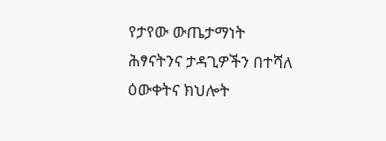የታየው ውጤታማነት ሕፃናትንና ታዳጊዎችን በተሻለ ዕውቀትና ክህሎት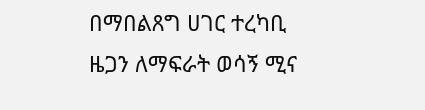በማበልጸግ ሀገር ተረካቢ ዜጋን ለማፍራት ወሳኝ ሚና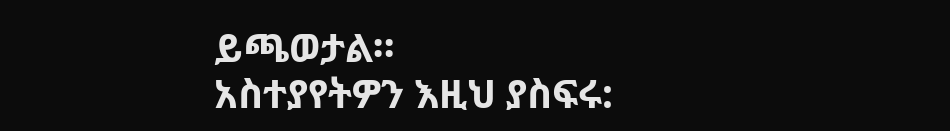ይጫወታል።
አስተያየትዎን እዚህ ያስፍሩ: